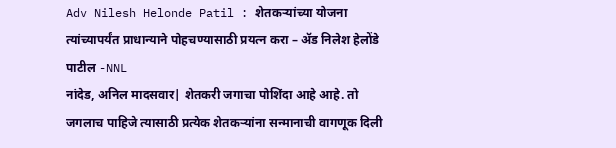Adv Nilesh Helonde Patil : शेतकऱ्यांच्या योजना त्यांच्यापर्यंत प्राधान्याने पोहचण्यासाठी प्रयत्न करा – ॲड निलेश हेलोंडे पाटील -NNL
नांदेड, अनिल मादसवार| शेतकरी जगाचा पोशिंदा आहे आहे. तो जगलाच पाहिजे त्यासाठी प्रत्येक शेतकऱ्यांना सन्मानाची वागणूक दिली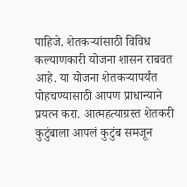पाहिजे. शेतकऱ्यांसाठी विविध कल्याणकारी योजना शासन राबवत आहे. या योजना शेतकऱ्यापर्यंत पोहचण्यासाठी आपण प्राधान्याने प्रयत्न करा. आत्महत्याग्रस्त शेतकरी कुटुंबाला आपलं कुटुंब समजून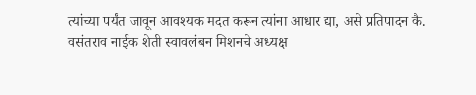त्यांच्या पर्यंत जावून आवश्यक मदत करून त्यांना आधार द्या, असे प्रतिपादन कै. वसंतराव नाईक शेती स्वावलंबन मिशनचे अध्यक्ष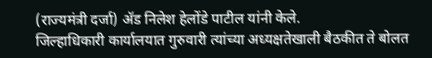(राज्यमंत्री दर्जा) ॲड निलेश हेलोंडे पाटील यांनी केले.
जिल्हाधिकारी कार्यालयात गुरुवारी त्यांच्या अध्यक्षतेखाली बैठकीत ते बोलत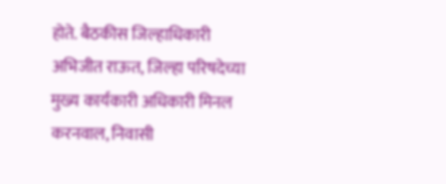होते. बैठकीस जिल्हाधिकारी अभिजीत राऊत, जिल्हा परिषदेच्या मुख्य कार्यकारी अधिकारी मिनल करनवाल, निवासी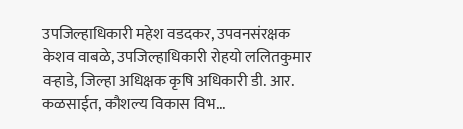उपजिल्हाधिकारी महेश वडदकर, उपवनसंरक्षक केशव वाबळे, उपजिल्हाधिकारी रोहयो ललितकुमार वऱ्हाडे, जिल्हा अधिक्षक कृषि अधिकारी डी. आर. कळसाईत, कौशल्य विकास विभ...